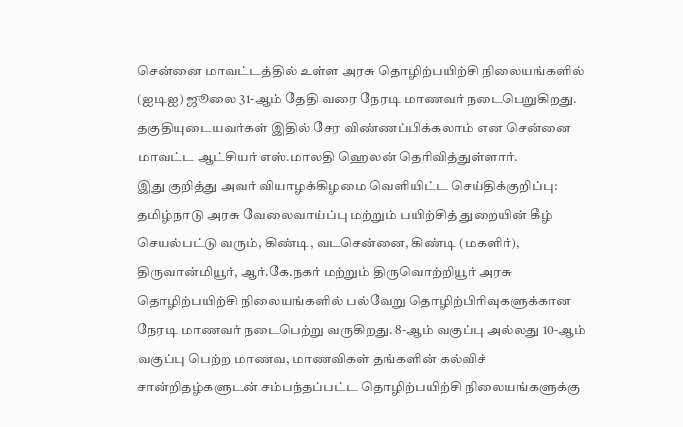சென்னை மாவட்டத்தில் உள்ள அரசு தொழிற்பயிற்சி நிலையங்களில் (ஐடிஐ) ஜூலை 31-ஆம் தேதி வரை நேரடி மாணவர் நடைபெறுகிறது. தகுதியுடையவர்கள் இதில் சேர விண்ணப்பிக்கலாம் என சென்னை மாவட்ட ஆட்சியர் எஸ்.மாலதி ஹெலன் தெரிவித்துள்ளார்.
இது குறித்து அவர் வியாழக்கிழமை வெளியிட்ட செய்திக்குறிப்பு:
தமிழ்நாடு அரசு வேலைவாய்ப்பு மற்றும் பயிற்சித் துறையின் கீழ் செயல்பட்டு வரும், கிண்டி, வடசென்னை, கிண்டி (மகளிர்), திருவான்மியூர், ஆர்.கே.நகர் மற்றும் திருவொற்றியூர் அரசு தொழிற்பயிற்சி நிலையங்களில் பல்வேறு தொழிற்பிரிவுகளுக்கான நேரடி மாணவர் நடைபெற்று வருகிறது. 8-ஆம் வகுப்பு அல்லது 10-ஆம் வகுப்பு பெற்ற மாணவ, மாணவிகள் தங்களின் கல்விச் சான்றிதழ்களுடன் சம்பந்தப்பட்ட தொழிற்பயிற்சி நிலையங்களுக்கு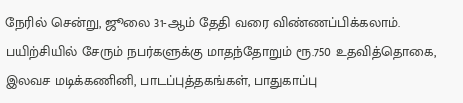நேரில் சென்று, ஜூலை 31-ஆம் தேதி வரை விண்ணப்பிக்கலாம்.
பயிற்சியில் சேரும் நபர்களுக்கு மாதந்தோறும் ரூ.750 உதவித்தொகை, இலவச மடிக்கணினி, பாடப்புத்தகங்கள், பாதுகாப்பு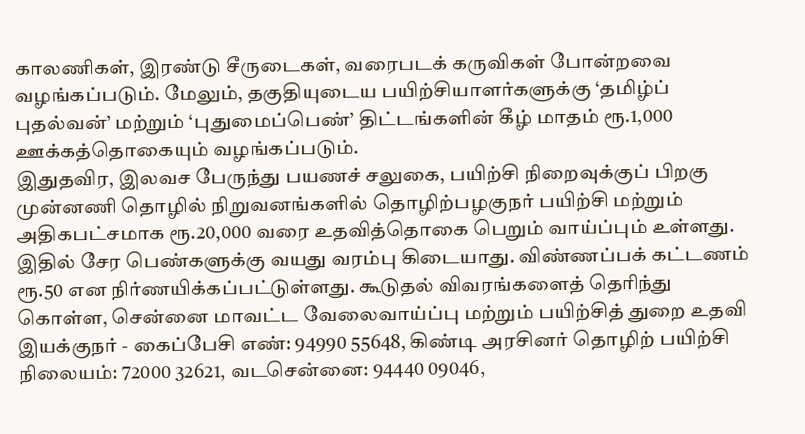காலணிகள், இரண்டு சீருடைகள், வரைபடக் கருவிகள் போன்றவை வழங்கப்படும். மேலும், தகுதியுடைய பயிற்சியாளர்களுக்கு ‘தமிழ்ப் புதல்வன்’ மற்றும் ‘புதுமைப்பெண்’ திட்டங்களின் கீழ் மாதம் ரூ.1,000 ஊக்கத்தொகையும் வழங்கப்படும்.
இதுதவிர, இலவச பேருந்து பயணச் சலுகை, பயிற்சி நிறைவுக்குப் பிறகு முன்னணி தொழில் நிறுவனங்களில் தொழிற்பழகுநர் பயிற்சி மற்றும் அதிகபட்சமாக ரூ.20,000 வரை உதவித்தொகை பெறும் வாய்ப்பும் உள்ளது.
இதில் சேர பெண்களுக்கு வயது வரம்பு கிடையாது. விண்ணப்பக் கட்டணம் ரூ.50 என நிர்ணயிக்கப்பட்டுள்ளது. கூடுதல் விவரங்களைத் தெரிந்து கொள்ள, சென்னை மாவட்ட வேலைவாய்ப்பு மற்றும் பயிற்சித் துறை உதவி இயக்குநர் - கைப்பேசி எண்: 94990 55648, கிண்டி அரசினர் தொழிற் பயிற்சி நிலையம்: 72000 32621, வடசென்னை: 94440 09046,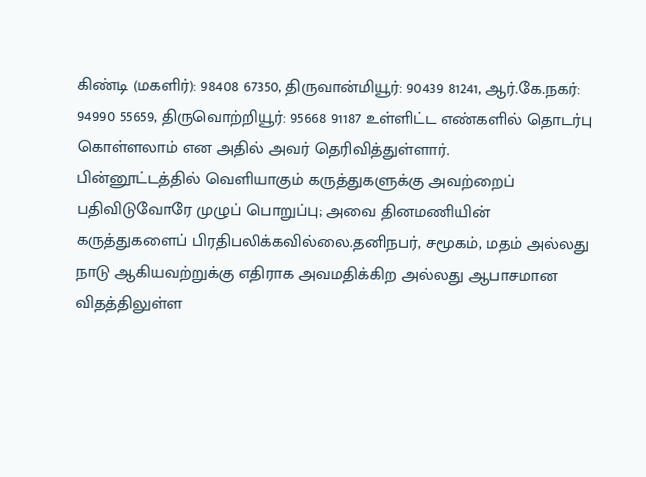கிண்டி (மகளிர்): 98408 67350, திருவான்மியூர்: 90439 81241, ஆர்.கே.நகர்: 94990 55659, திருவொற்றியூர்: 95668 91187 உள்ளிட்ட எண்களில் தொடர்பு கொள்ளலாம் என அதில் அவர் தெரிவித்துள்ளார்.
பின்னூட்டத்தில் வெளியாகும் கருத்துகளுக்கு அவற்றைப் பதிவிடுவோரே முழுப் பொறுப்பு; அவை தினமணியின் கருத்துகளைப் பிரதிபலிக்கவில்லை.தனிநபர், சமூகம், மதம் அல்லது நாடு ஆகியவற்றுக்கு எதிராக அவமதிக்கிற அல்லது ஆபாசமான விதத்திலுள்ள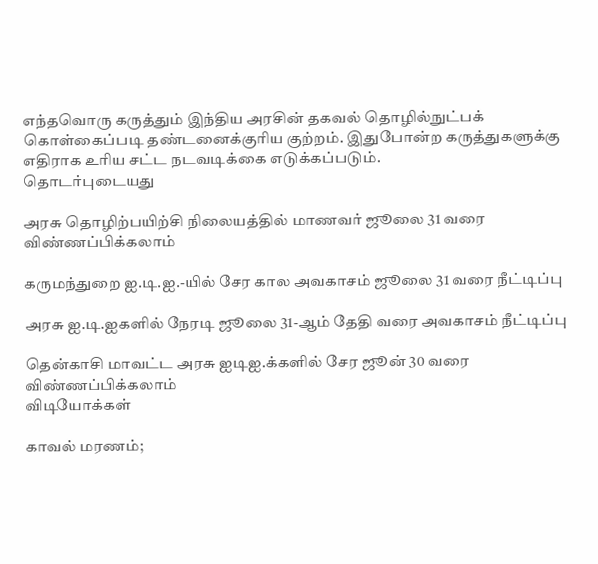எந்தவொரு கருத்தும் இந்திய அரசின் தகவல் தொழில்நுட்பக் கொள்கைப்படி தண்டனைக்குரிய குற்றம். இதுபோன்ற கருத்துகளுக்கு எதிராக உரிய சட்ட நடவடிக்கை எடுக்கப்படும்.
தொடர்புடையது

அரசு தொழிற்பயிற்சி நிலையத்தில் மாணவர் ஜூலை 31 வரை விண்ணப்பிக்கலாம்

கருமந்துறை ஐ.டி.ஐ.-யில் சேர கால அவகாசம் ஜூலை 31 வரை நீட்டிப்பு

அரசு ஐ.டி.ஐகளில் நேரடி ஜூலை 31-ஆம் தேதி வரை அவகாசம் நீட்டிப்பு

தென்காசி மாவட்ட அரசு ஐடிஐ.க்களில் சேர ஜூன் 30 வரை விண்ணப்பிக்கலாம்
விடியோக்கள்

காவல் மரணம்;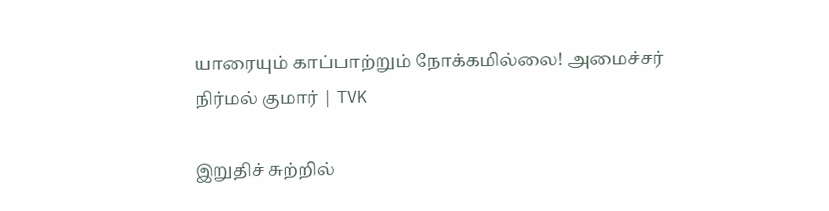யாரையும் காப்பாற்றும் நோக்கமில்லை! அமைச்சர் நிர்மல் குமார் | TVK

இறுதிச் சுற்றில்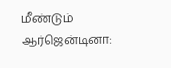மீண்டும் ஆர்ஜென்டினா: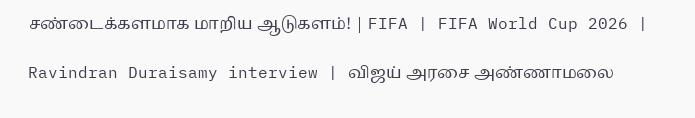சண்டைக்களமாக மாறிய ஆடுகளம்! | FIFA | FIFA World Cup 2026 |

Ravindran Duraisamy interview | விஜய் அரசை அண்ணாமலை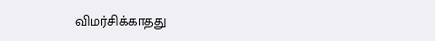விமர்சிக்காதது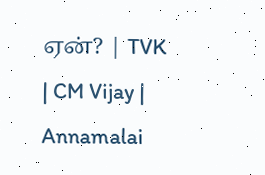ஏன்? | TVK | CM Vijay | Annamalai